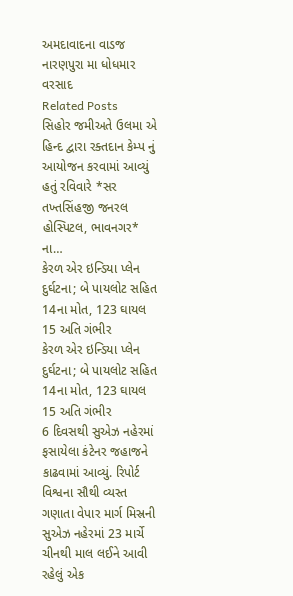અમદાવાદના વાડજ નારણપુરા મા ધોધમાર વરસાદ
Related Posts
સિહોર જમીઅતે ઉલમા એ હિન્દ દ્વારા રક્તદાન કેમ્પ નું આયોજન કરવામાં આવ્યું હતું રવિવારે *સર તખ્તસિંહજી જનરલ હોસ્પિટલ, ભાવનગર* ના…
કેરળ એર ઇન્ડિયા પ્લેન દુર્ઘટના; બે પાયલોટ સહિત 14ના મોત, 123 ઘાયલ 15 અતિ ગંભીર
કેરળ એર ઇન્ડિયા પ્લેન દુર્ઘટના; બે પાયલોટ સહિત 14ના મોત, 123 ઘાયલ 15 અતિ ગંભીર
6 દિવસથી સુએઝ નહેરમાં ફસાયેલા કંટેનર જહાજને કાઢવામાં આવ્યું. રિપોર્ટ
વિશ્વના સૌથી વ્યસ્ત ગણાતા વેપાર માર્ગ મિસ્રની સુએઝ નહેરમાં 23 માર્ચે ચીનથી માલ લઈને આવી રહેલું એક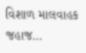વિશાળ માલવાહક જહાજ…